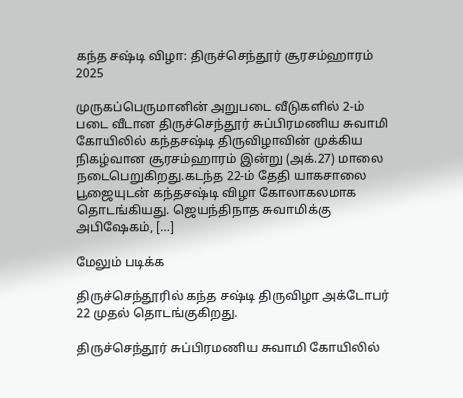கந்த சஷ்டி விழா: திருச்செந்தூர் சூரசம்ஹாரம் 2025

முருகப்பெருமானின் அறுபடை வீடுகளில் 2-ம் படை வீடான திருச்செந்தூர் சுப்பிரமணிய சுவாமி கோயிலில் கந்தசஷ்டி திருவிழாவின் முக்கிய நிகழ்வான சூரசம்ஹாரம் இன்று (அக்.27) மாலை நடைபெறுகிறது.கடந்த 22-ம் தேதி யாகசாலை பூஜையுடன் கந்தசஷ்டி விழா கோலாகலமாக தொடங்கியது. ஜெயந்திநாத சுவாமிக்கு அபிஷேகம், […]

மேலும் படிக்க

திருச்செந்தூரில் கந்த சஷ்டி திருவிழா அக்டோபர் 22 முதல் தொடங்குகிறது.

திருச்செந்தூர் சுப்பிரமணிய சுவாமி கோயிலில்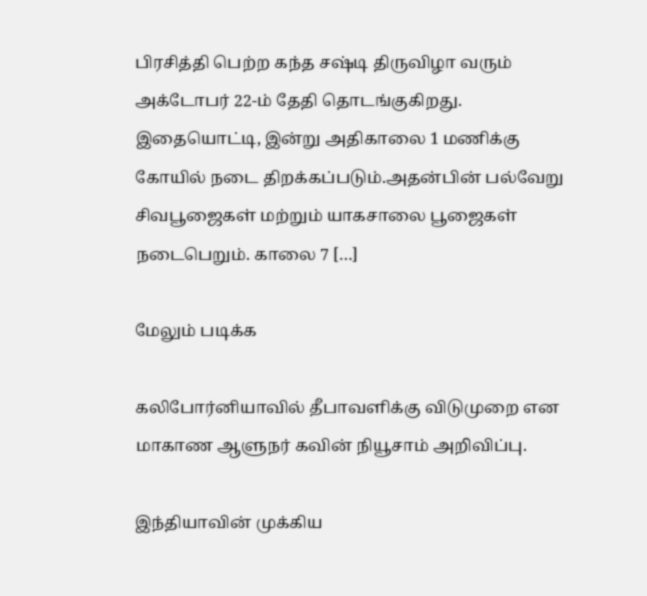பிரசித்தி பெற்ற கந்த சஷ்டி திருவிழா வரும் அக்டோபர் 22-ம் தேதி தொடங்குகிறது. இதையொட்டி, இன்று அதிகாலை 1 மணிக்கு கோயில் நடை திறக்கப்படும்.அதன்பின் பல்வேறு சிவபூஜைகள் மற்றும் யாகசாலை பூஜைகள் நடைபெறும். காலை 7 […]

மேலும் படிக்க

கலிபோர்னியாவில் தீபாவளிக்கு விடுமுறை என மாகாண ஆளுநர் கவின் நியூசாம் அறிவிப்பு.

இந்தியாவின் முக்கிய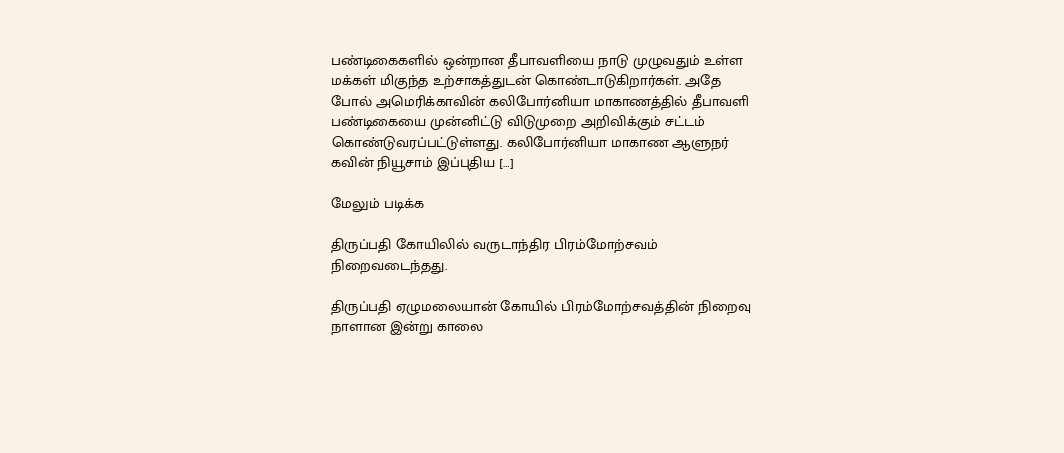பண்டிகைகளில் ஒன்றான தீபாவளியை நாடு முழுவதும் உள்ள மக்கள் மிகுந்த உற்சாகத்துடன் கொண்டாடுகிறார்கள். அதே போல் அமெரிக்காவின் கலிபோர்னியா மாகாணத்தில் தீபாவளி பண்டிகையை முன்னிட்டு விடுமுறை அறிவிக்கும் சட்டம் கொண்டுவரப்பட்டுள்ளது. கலிபோர்னியா மாகாண ஆளுநர் கவின் நியூசாம் இப்புதிய […]

மேலும் படிக்க

திருப்பதி கோயிலில் வருடாந்திர பிரம்மோற்சவம் நிறைவடைந்தது.

திருப்பதி ஏழுமலையான் கோயில் பிரம்மோற்சவத்தின் நிறைவு நாளான இன்று காலை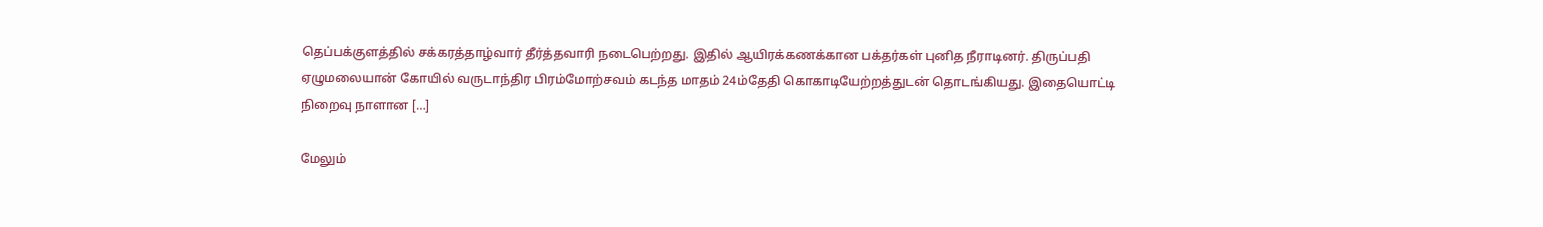தெப்பக்குளத்தில் சக்கரத்தாழ்வார் தீர்த்தவாரி நடைபெற்றது. இதில் ஆயிரக்கணக்கான பக்தர்கள் புனித நீராடினர். திருப்பதி ஏழுமலையான் கோயில் வருடாந்திர பிரம்மோற்சவம் கடந்த மாதம் 24ம்தேதி கொகாடியேற்றத்துடன் தொடங்கியது. இதையொட்டி நிறைவு நாளான […]

மேலும்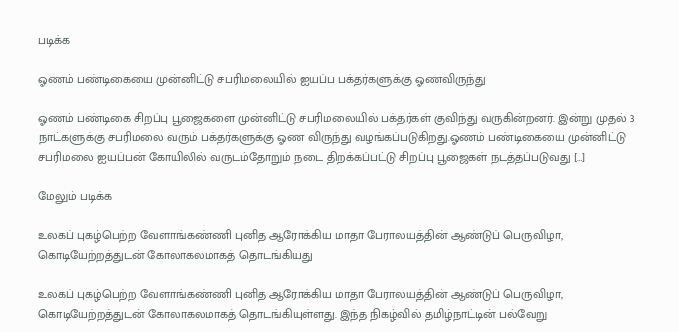படிக்க

ஓணம் பண்டிகையை முன்னிட்டு சபரிமலையில் ஐயப்ப பக்தர்களுக்கு ஓணவிருந்து

ஓணம் பண்டிகை சிறப்பு பூஜைகளை முன்னிட்டு சபரிமலையில் பக்தர்கள் குவிந்து வருகின்றனர். இன்று முதல் 3 நாட்களுக்கு சபரிமலை வரும் பக்தர்களுக்கு ஓண விருந்து வழங்கப்படுகிறது.ஓணம் பண்டிகையை முன்னிட்டு சபரிமலை ஐயப்பன் கோயிலில் வருடம்தோறும் நடை திறக்கப்பட்டு சிறப்பு பூஜைகள் நடத்தப்படுவது […]

மேலும் படிக்க

உலகப் புகழ்பெற்ற வேளாங்கண்ணி புனித ஆரோக்கிய மாதா பேராலயத்தின் ஆண்டுப் பெருவிழா, கொடியேற்றத்துடன் கோலாகலமாகத் தொடங்கியது

உலகப் புகழ்பெற்ற வேளாங்கண்ணி புனித ஆரோக்கிய மாதா பேராலயத்தின் ஆண்டுப் பெருவிழா, கொடியேற்றத்துடன் கோலாகலமாகத் தொடங்கியுள்ளது. இந்த நிகழ்வில் தமிழ்நாட்டின் பல்வேறு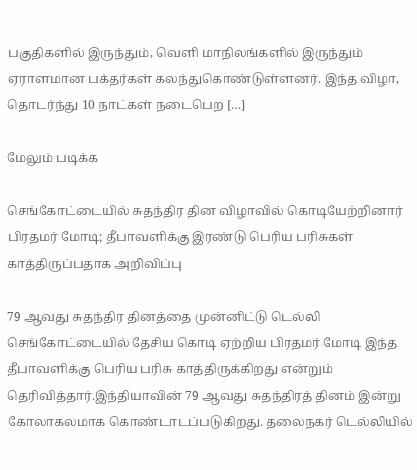பகுதிகளில் இருந்தும், வெளி மாநிலங்களில் இருந்தும் ஏராளமான பக்தர்கள் கலந்துகொண்டுள்ளனர். இந்த விழா, தொடர்ந்து 10 நாட்கள் நடைபெற […]

மேலும் படிக்க

செங்கோட்டையில் சுதந்திர தின விழாவில் கொடியேற்றினார் பிரதமர் மோடி; தீபாவளிக்கு இரண்டு பெரிய பரிசுகள் காத்திருப்பதாக அறிவிப்பு

79 ஆவது சுதந்திர தினத்தை முன்னிட்டு டெல்லி செங்கோட்டையில் தேசிய கொடி ஏற்றிய பிரதமர் மோடி இந்த தீபாவளிக்கு பெரிய பரிசு காத்திருக்கிறது என்றும் தெரிவித்தார்.இந்தியாவின் 79 ஆவது சுதந்திரத் தினம் இன்று கோலாகலமாக கொண்டாடப்படுகிறது. தலைநகர் டெல்லியில்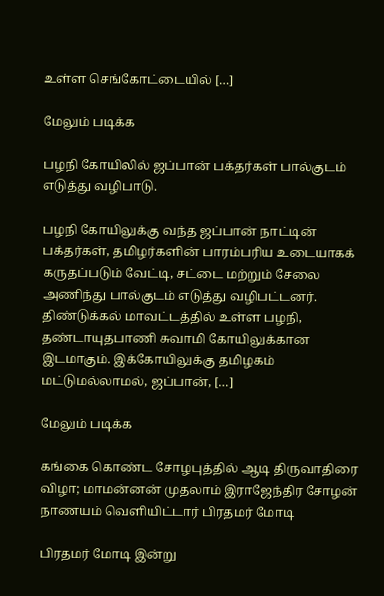உள்ள செங்கோட்டையில் […]

மேலும் படிக்க

பழநி கோயிலில் ஜப்பான் பக்தர்கள் பால்குடம் எடுத்து வழிபாடு.

பழநி கோயிலுக்கு வந்த ஜப்பான் நாட்டின் பக்தர்கள், தமிழர்களின் பாரம்பரிய உடையாகக் கருதப்படும் வேட்டி, சட்டை மற்றும் சேலை அணிந்து பால்குடம் எடுத்து வழிபட்டனர். திண்டுக்கல் மாவட்டத்தில் உள்ள பழநி, தண்டாயுதபாணி சுவாமி கோயிலுக்கான இடமாகும். இக்கோயிலுக்கு தமிழகம் மட்டுமல்லாமல், ஜப்பான், […]

மேலும் படிக்க

கங்கை கொண்ட சோழபுத்தில் ஆடி திருவாதிரை விழா; மாமன்னன் முதலாம் இராஜேந்திர சோழன் நாணயம் வெளியிட்டார் பிரதமர் மோடி

பிரதமர் மோடி இன்று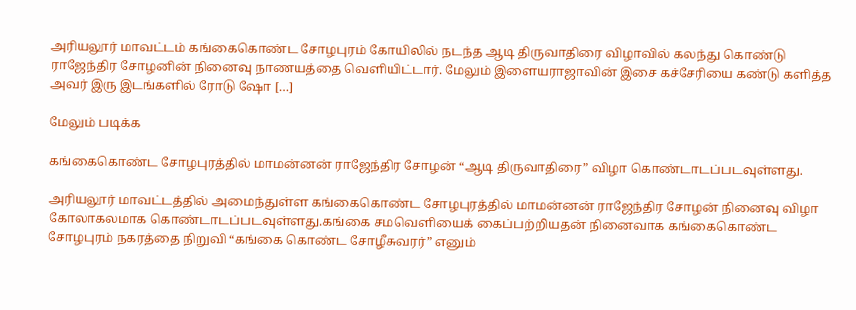அரியலூர் மாவட்டம் கங்கைகொண்ட சோழபுரம் கோயிலில் நடந்த ஆடி திருவாதிரை விழாவில் கலந்து கொண்டு ராஜேந்திர சோழனின் நினைவு நாணயத்தை வெளியிட்டார். மேலும் இளையராஜாவின் இசை கச்சேரியை கண்டு களித்த அவர் இரு இடங்களில் ரோடு ஷோ […]

மேலும் படிக்க

கங்கைகொண்ட சோழபுரத்தில் மாமன்னன் ராஜேந்திர சோழன் “ஆடி திருவாதிரை” விழா கொண்டாடப்படவுள்ளது.

அரியலூர் மாவட்டத்தில் அமைந்துள்ள கங்கைகொண்ட சோழபுரத்தில் மாமன்னன் ராஜேந்திர சோழன் நினைவு விழா கோலாகலமாக கொண்டாடப்படவுள்ளது.கங்கை சமவெளியைக் கைப்பற்றியதன் நினைவாக கங்கைகொண்ட சோழபுரம் நகரத்தை நிறுவி “கங்கை கொண்ட சோழீசுவரர்” எனும்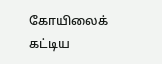கோயிலைக் கட்டிய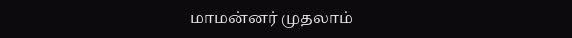மாமன்னர் முதலாம்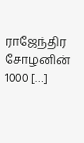ராஜேந்திர சோழனின் 1000 […]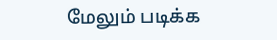மேலும் படிக்க